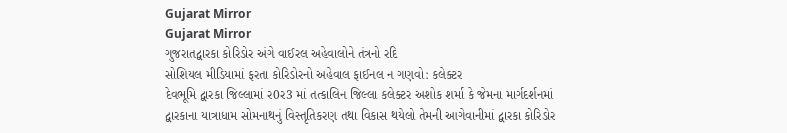Gujarat Mirror
Gujarat Mirror
ગુજરાતદ્વારકા કોરિડોર અંગે વાઈરલ અહેવાલોને તંત્રનો રદિ
સોશિયલ મીડિયામાં ફરતા કોરિડોરનો અહેવાલ ફાઈનલ ન ગણવો: કલેક્ટર
દેવભૂમિ દ્વારકા જિલ્લામાં ર0ર3 માં તત્કાલિન જિલ્લા કલેક્ટર અશોક શર્મા કે જેમના માર્ગદર્શનમાં દ્વારકાના યાત્રાધામ સોમનાથનું વિસ્તૃતિકરણ તથા વિકાસ થયેલો તેમની આગેવાનીમાં દ્વારકા કોરિડોર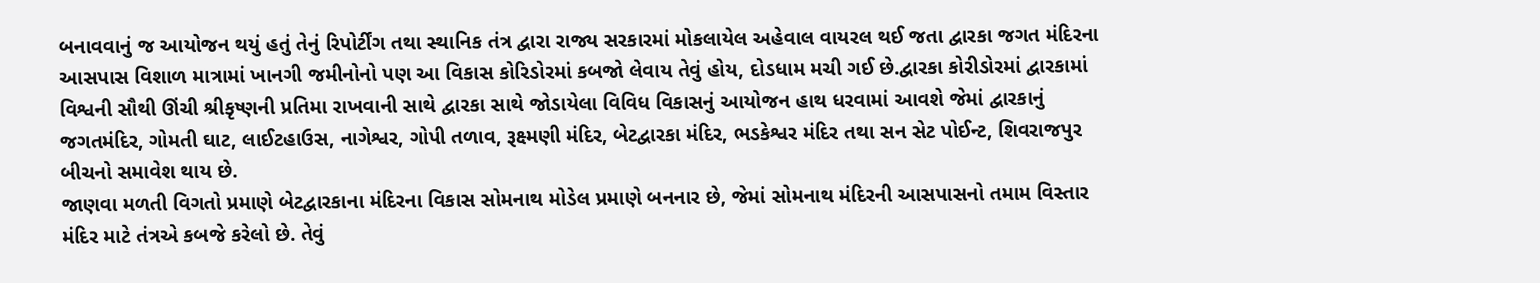બનાવવાનું જ આયોજન થયું હતું તેનું રિપોર્ટીંગ તથા સ્થાનિક તંત્ર દ્વારા રાજ્ય સરકારમાં મોકલાયેલ અહેવાલ વાયરલ થઈ જતા દ્વારકા જગત મંદિરના આસપાસ વિશાળ માત્રામાં ખાનગી જમીનોનો પણ આ વિકાસ કોરિડોરમાં કબજો લેવાય તેવું હોય, દોડધામ મચી ગઈ છે.દ્વારકા કોરીડોરમાં દ્વારકામાં વિશ્વની સૌથી ઊંચી શ્રીકૃષ્ણની પ્રતિમા રાખવાની સાથે દ્વારકા સાથે જોડાયેલા વિવિધ વિકાસનું આયોજન હાથ ધરવામાં આવશે જેમાં દ્વારકાનું જગતમંદિર, ગોમતી ઘાટ, લાઈટહાઉસ, નાગેશ્વર, ગોપી તળાવ, રૂક્ષ્મણી મંદિર, બેટદ્વારકા મંદિર, ભડકેશ્વર મંદિર તથા સન સેટ પોઈન્ટ, શિવરાજપુર બીચનો સમાવેશ થાય છે.
જાણવા મળતી વિગતો પ્રમાણે બેટદ્વારકાના મંદિરના વિકાસ સોમનાથ મોડેલ પ્રમાણે બનનાર છે, જેમાં સોમનાથ મંદિરની આસપાસનો તમામ વિસ્તાર મંદિર માટે તંત્રએ કબજે કરેલો છે. તેવું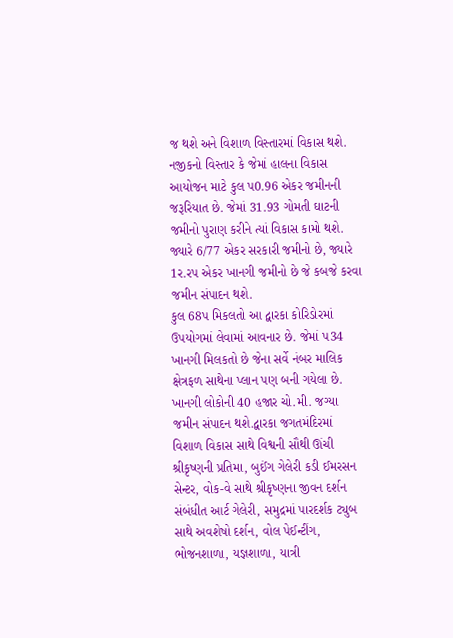જ થશે અને વિશાળ વિસ્તારમાં વિકાસ થશે. નજીકનો વિસ્તાર કે જેમાં હાલના વિકાસ આયોજન માટે કુલ પ0.96 એકર જમીનની જરૂરિયાત છે. જેમાં 31.93 ગોમતી ઘાટની જમીનો પુરાણ કરીને ત્યાં વિકાસ કામો થશે. જ્યારે 6/77 એકર સરકારી જમીનો છે, જ્યારે 1ર.રપ એકર ખાનગી જમીનો છે જે કબજે કરવા જમીન સંપાદન થશે.
કુલ 68પ મિકલતો આ દ્વારકા કોરિડોરમાં ઉપયોગમાં લેવામાં આવનાર છે. જેમાં પ34 ખાનગી મિલકતો છે જેના સર્વે નંબર માલિક ક્ષેત્રફળ સાથેના પ્લાન પણ બની ગયેલા છે. ખાનગી લોકોની 40 હજાર ચો.મી. જગ્યા જમીન સંપાદન થશે.દ્વારકા જગતમંદિરમાં વિશાળ વિકાસ સાથે વિશ્વની સૌથી ઊંચી શ્રીકૃષ્ણની પ્રતિમા, બુઈંગ ગેલેરી કડી ઈમરસન સેન્ટર, વોક-વે સાથે શ્રીકૃષ્ણના જીવન દર્શન સંબંધીત આર્ટ ગેલેરી, સમુદ્રમાં પારદર્શક ટ્યુબ સાથે અવશેષો દર્શન, વોલ પેઈન્ટીંગ, ભોજનશાળા, યજ્ઞશાળા, યાત્રી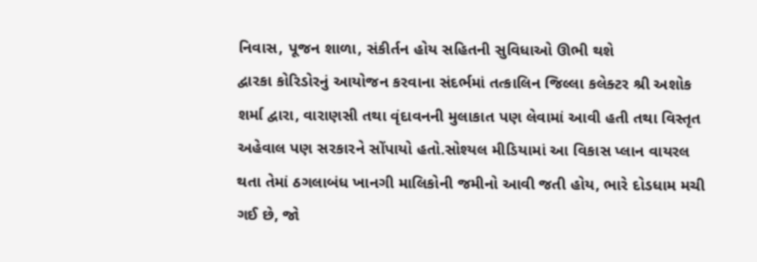નિવાસ, પૂજન શાળા, સંકીર્તન હોય સહિતની સુવિધાઓ ઊભી થશે
દ્વારકા કોરિડોરનું આયોજન કરવાના સંદર્ભમાં તત્કાલિન જિલ્લા કલેક્ટર શ્રી અશોક શર્મા દ્વારા, વારાણસી તથા વૃંદાવનની મુલાકાત પણ લેવામાં આવી હતી તથા વિસ્તૃત અહેવાલ પણ સરકારને સોંપાયો હતો.સોશ્યલ મીડિયામાં આ વિકાસ પ્લાન વાયરલ થતા તેમાં ઠગલાબંધ ખાનગી માલિકોની જમીનો આવી જતી હોય, ભારે દોડધામ મચી ગઈ છે, જો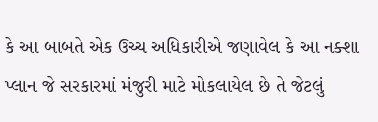કે આ બાબતે એક ઉચ્ચ અધિકારીએ જણાવેલ કે આ નક્શા પ્લાન જે સરકારમાં મંજુરી માટે મોકલાયેલ છે તે જેટલું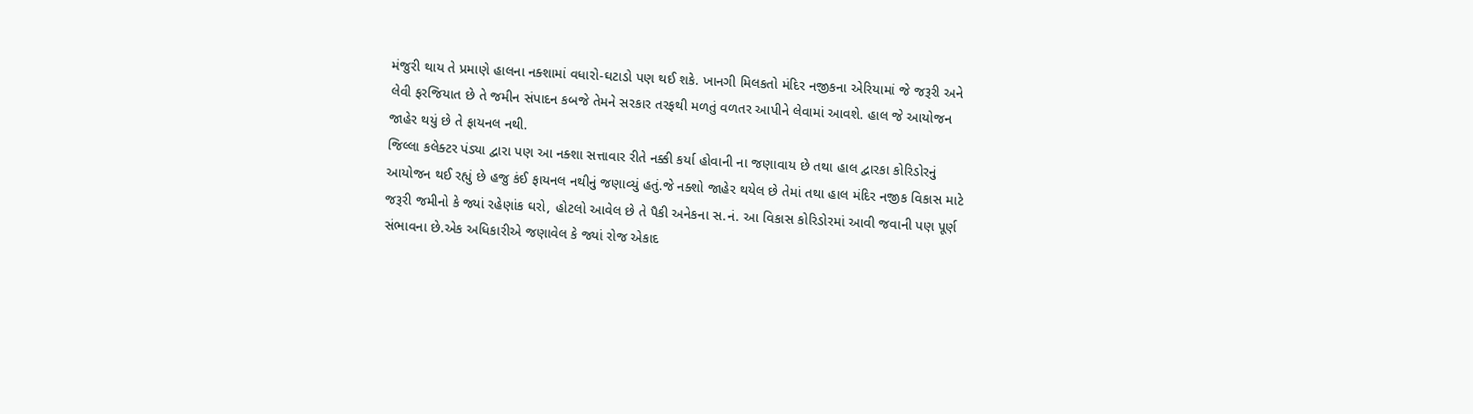મંજુરી થાય તે પ્રમાણે હાલના નક્શામાં વધારો-ઘટાડો પણ થઈ શકે. ખાનગી મિલકતો મંદિર નજીકના એરિયામાં જે જરૂરી અને લેવી ફરજિયાત છે તે જમીન સંપાદન કબજે તેમને સરકાર તરફથી મળતું વળતર આપીને લેવામાં આવશે. હાલ જે આયોજન જાહેર થયું છે તે ફાયનલ નથી.
જિલ્લા કલેક્ટર પંડ્યા દ્વારા પણ આ નક્શા સત્તાવાર રીતે નક્કી કર્યા હોવાની ના જણાવાય છે તથા હાલ દ્વારકા કોરિડોરનું આયોજન થઈ રહ્યું છે હજુ કંઈ ફાયનલ નથીનું જણાવ્યું હતું.જે નક્શો જાહેર થયેલ છે તેમાં તથા હાલ મંદિર નજીક વિકાસ માટે જરૂરી જમીનો કે જ્યાં રહેણાંક ઘરો, હોટલો આવેલ છે તે પૈકી અનેકના સ.નં. આ વિકાસ કોરિડોરમાં આવી જવાની પણ પૂર્ણ સંભાવના છે.એક અધિકારીએ જણાવેલ કે જ્યાં રોજ એકાદ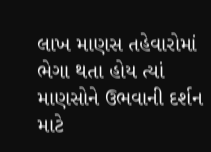લાખ માણસ તહેવારોમાં ભેગા થતા હોય ત્યાં માણસોને ઉભવાની દર્શન માટે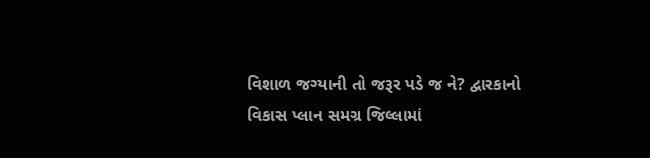વિશાળ જગ્યાની તો જરૂર પડે જ ને? દ્વારકાનો વિકાસ પ્લાન સમગ્ર જિલ્લામાં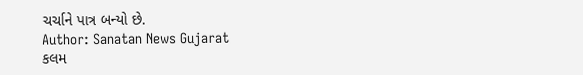ચર્ચાને પાત્ર બન્યો છે.
Author: Sanatan News Gujarat
કલમ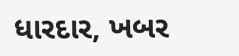ધારદાર, ખબર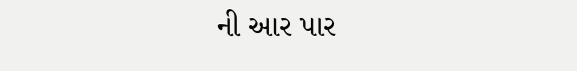ની આર પાર